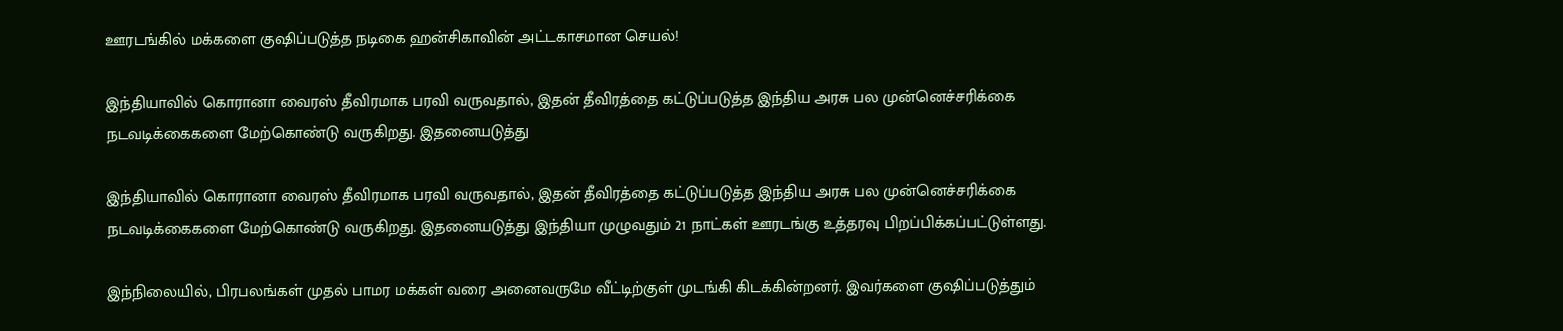ஊரடங்கில் மக்களை குஷிப்படுத்த நடிகை ஹன்சிகாவின் அட்டகாசமான செயல்!

இந்தியாவில் கொரானா வைரஸ் தீவிரமாக பரவி வருவதால், இதன் தீவிரத்தை கட்டுப்படுத்த இந்திய அரசு பல முன்னெச்சரிக்கை நடவடிக்கைகளை மேற்கொண்டு வருகிறது. இதனையடுத்து

இந்தியாவில் கொரானா வைரஸ் தீவிரமாக பரவி வருவதால், இதன் தீவிரத்தை கட்டுப்படுத்த இந்திய அரசு பல முன்னெச்சரிக்கை நடவடிக்கைகளை மேற்கொண்டு வருகிறது. இதனையடுத்து இந்தியா முழுவதும் 21 நாட்கள் ஊரடங்கு உத்தரவு பிறப்பிக்கப்பட்டுள்ளது.

இந்நிலையில், பிரபலங்கள் முதல் பாமர மக்கள் வரை அனைவருமே வீட்டிற்குள் முடங்கி கிடக்கின்றனர். இவர்களை குஷிப்படுத்தும்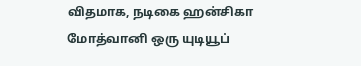விதமாக, நடிகை ஹன்சிகா மோத்வானி ஒரு யுடியூப்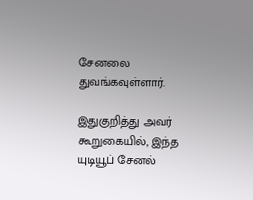சேனலை துவங்கவுள்ளார்.

இதுகுறித்து அவர் கூறுகையில், இந்த யுடியூப் சேனல்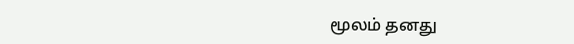மூலம் தனது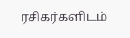ரசிகர்களிடம்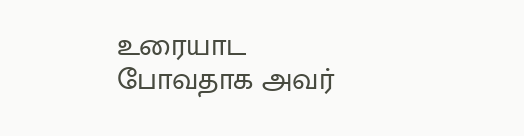உரையாட போவதாக அவர்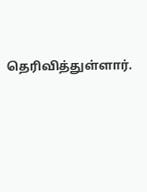தெரிவித்துள்ளார்.